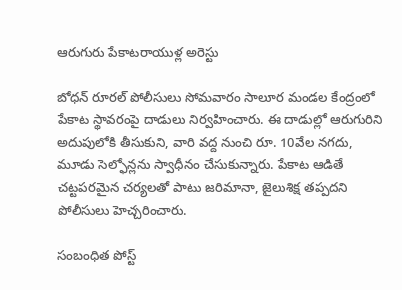ఆరుగురు పేకాటరాయుళ్ల అరెస్టు

బోధన్ రూరల్ పోలీసులు సోమవారం సాలూర మండల కేంద్రంలో పేకాట స్థావరంపై దాడులు నిర్వహించారు. ఈ దాడుల్లో ఆరుగురిని అదుపులోకి తీసుకుని, వారి వద్ద నుంచి రూ. 10వేల నగదు, మూడు సెల్ఫోన్లను స్వాధీనం చేసుకున్నారు. పేకాట ఆడితే చట్టపరమైన చర్యలతో పాటు జరిమానా, జైలుశిక్ష తప్పదని పోలీసులు హెచ్చరించారు.

సంబంధిత పోస్ట్